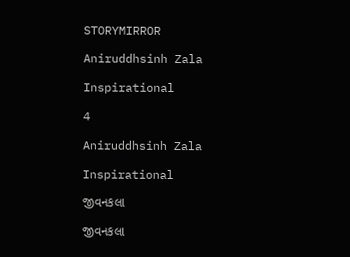STORYMIRROR

Aniruddhsinh Zala

Inspirational

4

Aniruddhsinh Zala

Inspirational

જીવનકલા

જીવનકલા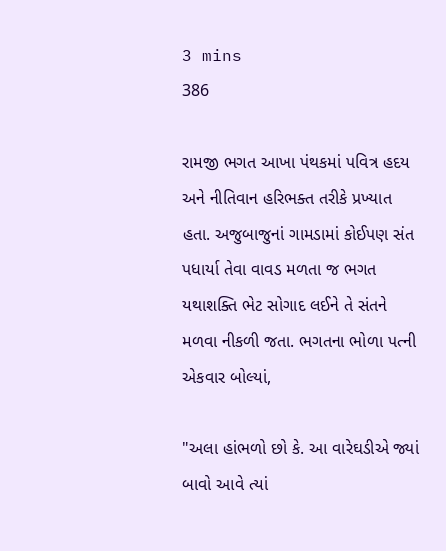3 mins
386

રામજી ભગત આખા પંથકમાં પવિત્ર હદય અને નીતિવાન હરિભક્ત તરીકે પ્રખ્યાત હતા. અજુબાજુનાં ગામડામાં કોઈપણ સંત પધાર્યા તેવા વાવડ મળતા જ ભગત યથાશક્તિ ભેટ સોગાદ લઈને તે સંતને મળવા નીકળી જતા. ભગતના ભોળા પત્ની એકવાર બોલ્યાં,

"અલા હાંભળો છો કે. આ વારેઘડીએ જ્યાં બાવો આવે ત્યાં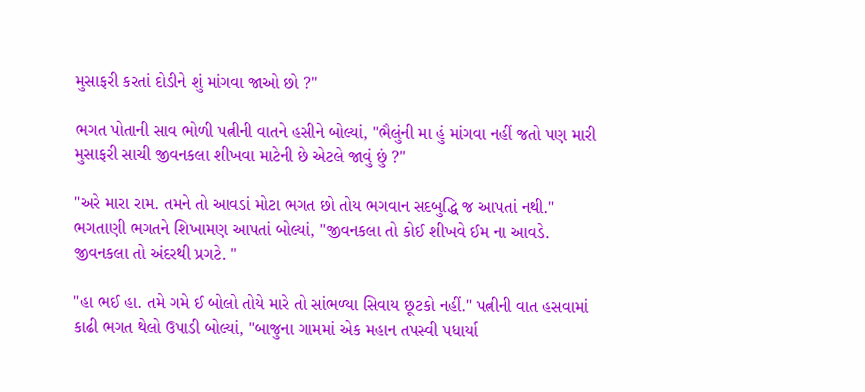મુસાફરી કરતાં દોડીને શું માંગવા જાઓ છો ?"

ભગત પોતાની સાવ ભોળી પત્નીની વાતને હસીને બોલ્યાં, "ભૈલુંની મા હું માંગવા નહીં જતો પણ મારી મુસાફરી સાચી જીવનકલા શીખવા માટેની છે એટલે જાવું છું ?"

"અરે મારા રામ. તમને તો આવડાં મોટા ભગત છો તોય ભગવાન સદબુદ્ધિ જ આપતાં નથી." ભગતાણી ભગતને શિખામણ આપતાં બોલ્યાં, "જીવનકલા તો કોઈ શીખવે ઈમ ના આવડે. જીવનકલા તો અંદરથી પ્રગટે. "

"હા ભઈ હા. તમે ગમે ઈ બોલો તોયે મારે તો સાંભળ્યા સિવાય છૂટકો નહીં." પત્નીની વાત હસવામાં કાઢી ભગત થેલો ઉપાડી બોલ્યાં, "બાજુના ગામમાં એક મહાન તપસ્વી પધાર્યા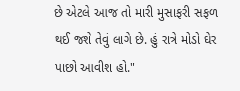છે એટલે આજ તો મારી મુસાફરી સફળ થઈ જશે તેવું લાગે છે. હું રાત્રે મોડો ઘેર પાછો આવીશ હો."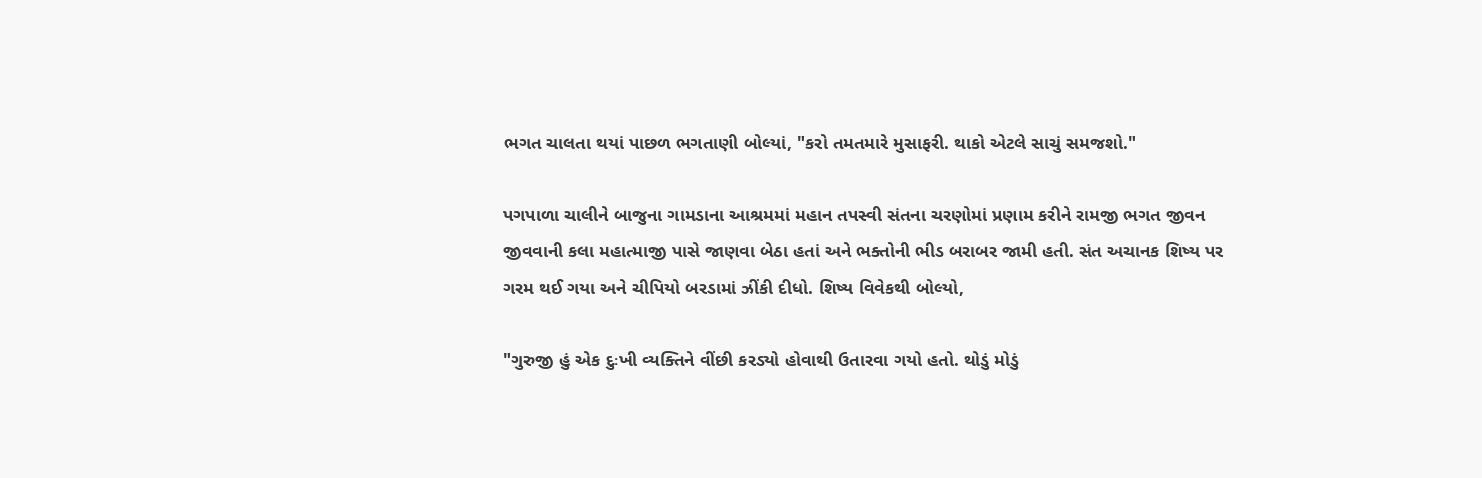ભગત ચાલતા થયાં પાછળ ભગતાણી બોલ્યાં, "કરો તમતમારે મુસાફરી. થાકો એટલે સાચું સમજશો."

પગપાળા ચાલીને બાજુના ગામડાના આશ્રમમાં મહાન તપસ્વી સંતના ચરણોમાં પ્રણામ કરીને રામજી ભગત જીવન જીવવાની કલા મહાત્માજી પાસે જાણવા બેઠા હતાં અને ભક્તોની ભીડ બરાબર જામી હતી. સંત અચાનક શિષ્ય પર ગરમ થઈ ગયા અને ચીપિયો બરડામાં ઝીંકી દીધો. શિષ્ય વિવેકથી બોલ્યો,

"ગુરુજી હું એક દુઃખી વ્યક્તિને વીંછી કરડ્યો હોવાથી ઉતારવા ગયો હતો. થોડું મોડું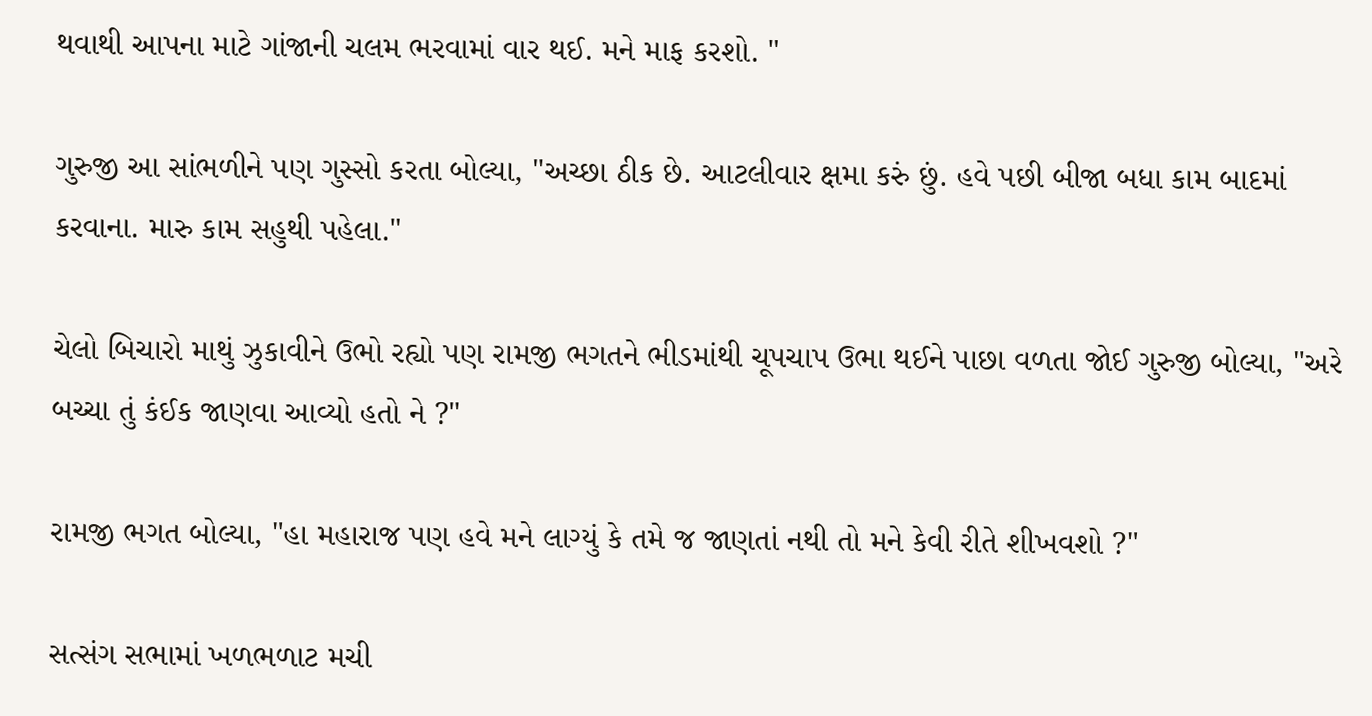થવાથી આપના માટે ગાંજાની ચલમ ભરવામાં વાર થઈ. મને માફ કરશો. "

ગુરુજી આ સાંભળીને પણ ગુસ્સો કરતા બોલ્યા, "અચ્છા ઠીક છે. આટલીવાર ક્ષમા કરું છું. હવે પછી બીજા બધા કામ બાદમાં કરવાના. મારુ કામ સહુથી પહેલા."

ચેલો બિચારો માથું ઝુકાવીને ઉભો રહ્યો પણ રામજી ભગતને ભીડમાંથી ચૂપચાપ ઉભા થઈને પાછા વળતા જોઈ ગુરુજી બોલ્યા, "અરે બચ્ચા તું કંઈક જાણવા આવ્યો હતો ને ?"

રામજી ભગત બોલ્યા, "હા મહારાજ પણ હવે મને લાગ્યું કે તમે જ જાણતાં નથી તો મને કેવી રીતે શીખવશો ?"

સત્સંગ સભામાં ખળભળાટ મચી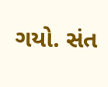ગયો. સંત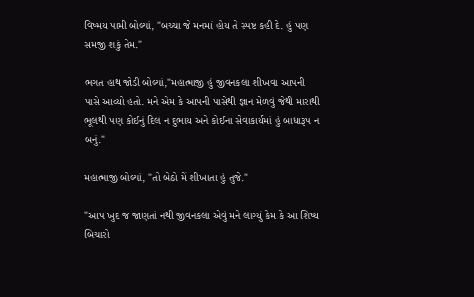વિષ્મય પામી બોલ્યાં, "બચ્ચા જે મનમાં હોય તે સ્પષ્ટ કહી દે. હું પણ સમજી શકું તેમ."

ભગત હાથ જોડી બોલ્યાં,"મહાત્માજી હું જીવનકલા શીખવા આપની પાસે આવ્યો હતો. મને એમ કે આપની પાસેથી જ્ઞાન મેળવું જેથી મારાથી ભૂલથી પણ કોઈનું દિલ ન દુભાય અને કોઈના સેવાકાર્યમાં હું બાધારૂપ ન બનું."

મહાત્માજી બોલ્યાં, "તો બેઠો મેં શીખાતા હું તુજે."

"આપ ખુદ જ જાણતાં નથી જીવનકલા એવું મને લાગ્યું કેમ કે આ શિષ્ય બિચારો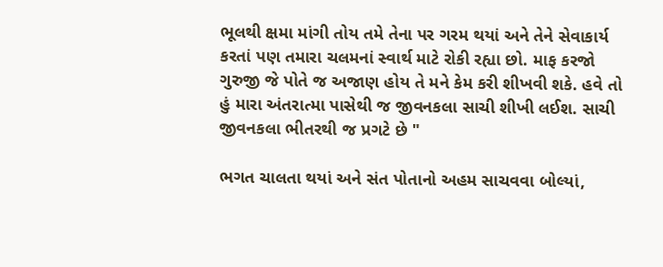ભૂલથી ક્ષમા માંગી તોય તમે તેના પર ગરમ થયાં અને તેને સેવાકાર્ય કરતાં પણ તમારા ચલમનાં સ્વાર્થ માટે રોકી રહ્યા છો. માફ કરજો ગુરુજી જે પોતે જ અજાણ હોય તે મને કેમ કરી શીખવી શકે. હવે તો હું મારા અંતરાત્મા પાસેથી જ જીવનકલા સાચી શીખી લઈશ. સાચી જીવનકલા ભીતરથી જ પ્રગટે છે "

ભગત ચાલતા થયાં અને સંત પોતાનો અહમ સાચવવા બોલ્યાં,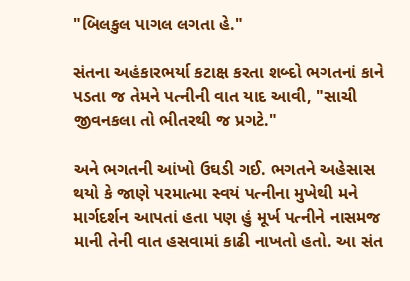"બિલકુલ પાગલ લગતા હે."

સંતના અહંકારભર્યા કટાક્ષ કરતા શબ્દો ભગતનાં કાને પડતા જ તેમને પત્નીની વાત યાદ આવી, "સાચી જીવનકલા તો ભીતરથી જ પ્રગટે."

અને ભગતની આંખો ઉઘડી ગઈ. ભગતને અહેસાસ થયો કે જાણે પરમાત્મા સ્વયં પત્નીના મુખેથી મને માર્ગદર્શન આપતાં હતા પણ હું મૂર્ખ પત્નીને નાસમજ માની તેની વાત હસવામાં કાઢી નાખતો હતો. આ સંત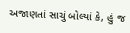અજાણતાં સાચું બોલ્યાં કે, હું જ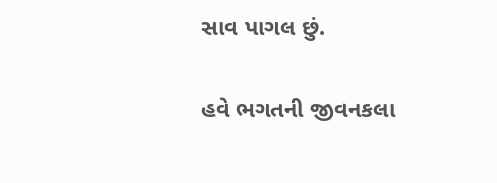સાવ પાગલ છું.

હવે ભગતની જીવનકલા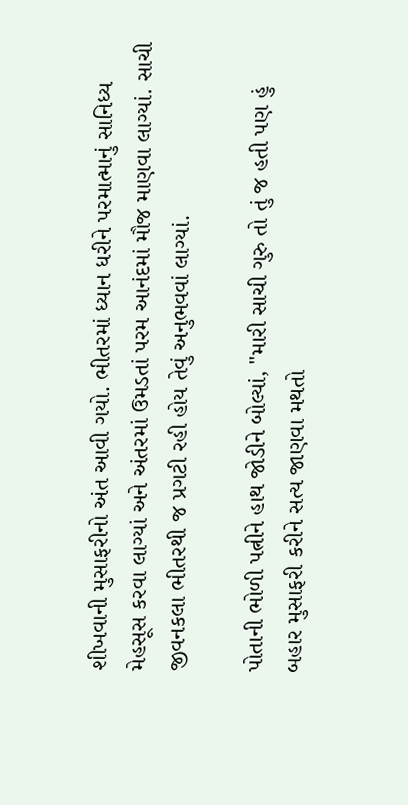શીખવાની મુસાફરીનો અંત આવી ગયો. ભીતરમાં ધ્યાન ધરીને પરમાત્માનું સાનિધ્ય મેહસૂસ કરવા લાગ્યાં અને અંતરમાં ઉમડતાં પરમ આનંદમાં મૌજ માણવા લાગ્યાં. સાચી જીવનકલા ભીતરથી જ પ્રગટી રહી હોય તેવું અનુભવવાં લાગ્યાં.

પોતાની ભોળી પત્નીને હાથ જોડીને બોલ્યાં, "મારી સાચી ગુરુ તો તું જ હતી પણ હું બહાર મુસાફરી કરીને સત્ય જાણવા મથતો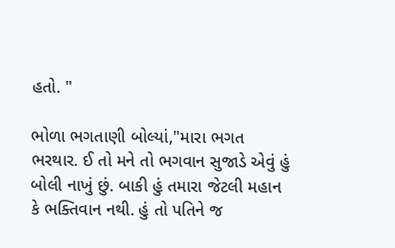હતો. "

ભોળા ભગતાણી બોલ્યાં,"મારા ભગત ભરથાર. ઈ તો મને તો ભગવાન સુજાડે એવું હું બોલી નાખું છું. બાકી હું તમારા જેટલી મહાન કે ભક્તિવાન નથી. હું તો પતિને જ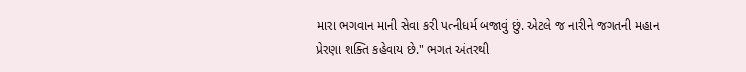મારા ભગવાન માની સેવા કરી પત્નીધર્મ બજાવું છું. એટલે જ નારીને જગતની મહાન પ્રેરણા શક્તિ કહેવાય છે." ભગત અંતરથી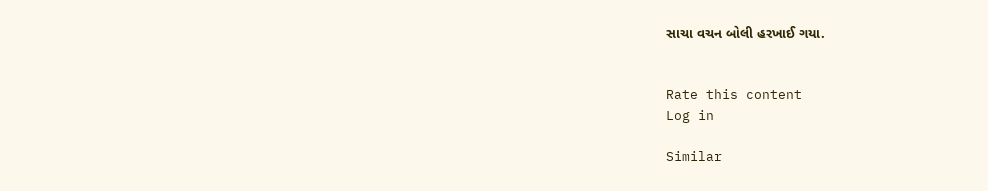સાચા વચન બોલી હરખાઈ ગયા.


Rate this content
Log in

Similar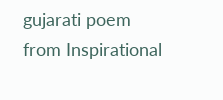gujarati poem from Inspirational